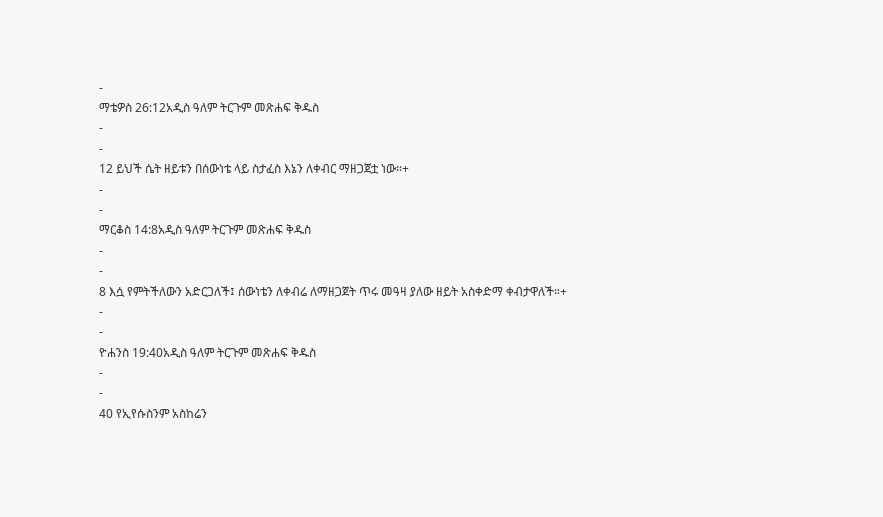-
ማቴዎስ 26:12አዲስ ዓለም ትርጉም መጽሐፍ ቅዱስ
-
-
12 ይህች ሴት ዘይቱን በሰውነቴ ላይ ስታፈስ እኔን ለቀብር ማዘጋጀቷ ነው።+
-
-
ማርቆስ 14:8አዲስ ዓለም ትርጉም መጽሐፍ ቅዱስ
-
-
8 እሷ የምትችለውን አድርጋለች፤ ሰውነቴን ለቀብሬ ለማዘጋጀት ጥሩ መዓዛ ያለው ዘይት አስቀድማ ቀብታዋለች።+
-
-
ዮሐንስ 19:40አዲስ ዓለም ትርጉም መጽሐፍ ቅዱስ
-
-
40 የኢየሱስንም አስከሬን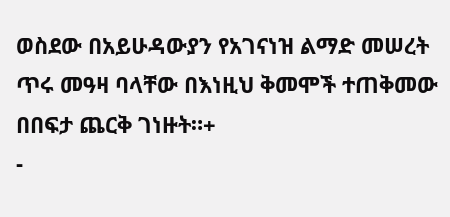ወስደው በአይሁዳውያን የአገናነዝ ልማድ መሠረት ጥሩ መዓዛ ባላቸው በእነዚህ ቅመሞች ተጠቅመው በበፍታ ጨርቅ ገነዙት።+
-